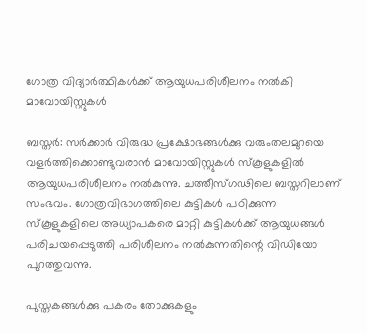ഗോത്ര വിദ്യാര്‍ത്ഥികള്‍ക്ക് ആയുധപരിശീലനം നല്‍കി മാവോയിസ്റ്റുകള്‍

ബസ്തര്‍: സര്‍ക്കാര്‍ വിരുദ്ധ പ്രക്ഷോഭങ്ങള്‍ക്കു വരുംതലമുറയെ വളര്‍ത്തിക്കൊണ്ടുവരാന്‍ മാവോയിസ്റ്റുകള്‍ സ്‌കൂളുകളില്‍ ആയുധപരിശീലനം നല്‍കുന്നു. ചത്തീസ്ഗഢിലെ ബസ്തറിലാണ് സംഭവം. ഗോത്രവിഭാഗത്തിലെ കുട്ടികള്‍ പഠിക്കുന്ന സ്‌കൂളുകളിലെ അധ്യാപകരെ മാറ്റി കുട്ടികള്‍ക്ക് ആയുധങ്ങള്‍ പരിചയപ്പെടുത്തി പരിശീലനം നല്‍കുന്നതിന്റെ വിഡിയോ പുറത്തുവന്നു.

പുസ്തകങ്ങള്‍ക്കു പകരം തോക്കുകളും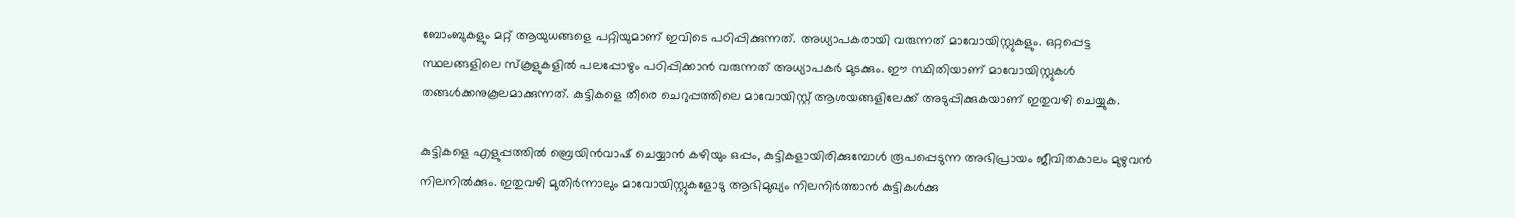ബോംബുകളും മറ്റ് ആയുധങ്ങളെ പറ്റിയുമാണ് ഇവിടെ പഠിപ്പിക്കുന്നത്. അധ്യാപകരായി വരുന്നത് മാവോയിസ്റ്റുകളും. ഒറ്റപ്പെട്ട സ്ഥലങ്ങളിലെ സ്‌കൂളുകളില്‍ പലപ്പോഴും പഠിപ്പിക്കാന്‍ വരുന്നത് അധ്യാപകര്‍ മുടക്കും. ഈ സ്ഥിതിയാണ് മാവോയിസ്റ്റുകള്‍ തങ്ങള്‍ക്കനുകൂലമാക്കുന്നത്. കുട്ടികളെ തീരെ ചെറുപ്പത്തിലെ മാവോയിസ്റ്റ് ആശയങ്ങളിലേക്ക് അടുപ്പിക്കുകയാണ് ഇതുവഴി ചെയ്യുക.

കുട്ടികളെ എളുപ്പത്തില്‍ ബ്രെയിന്‍വാഷ് ചെയ്യാന്‍ കഴിയും ഒപ്പം, കുട്ടികളായിരിക്കുമ്പോള്‍ രൂപപ്പെടുന്ന അഭിപ്രായം ജീവിതകാലം മുഴുവന്‍ നിലനില്‍ക്കും. ഇതുവഴി മുതിര്‍ന്നാലും മാവോയിസ്റ്റുകളോടു ആഭിമുഖ്യം നിലനിര്‍ത്താന്‍ കുട്ടികള്‍ക്കു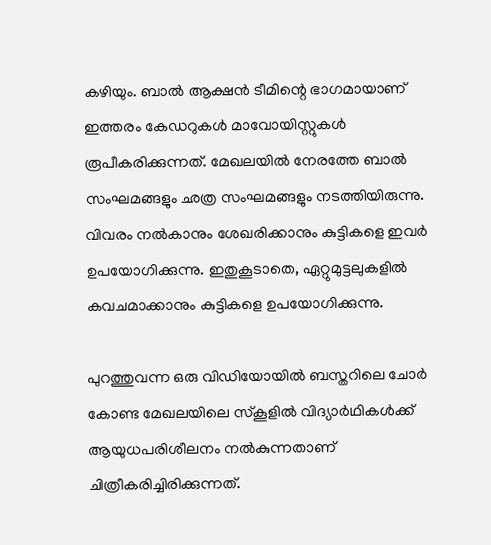കഴിയും. ബാല്‍ ആക്ഷന്‍ ടീമിന്റെ ഭാഗമായാണ് ഇത്തരം കേഡറുകള്‍ മാവോയിസ്റ്റുകള്‍ രൂപീകരിക്കുന്നത്. മേഖലയില്‍ നേരത്തേ ബാല്‍ സംഘമങ്ങളും ഛത്ര സംഘമങ്ങളും നടത്തിയിരുന്നു. വിവരം നല്‍കാനും ശേഖരിക്കാനും കുട്ടികളെ ഇവര്‍ ഉപയോഗിക്കുന്നു. ഇതുകൂടാതെ, ഏറ്റുമുട്ടലുകളില്‍ കവചമാക്കാനും കുട്ടികളെ ഉപയോഗിക്കുന്നു.

പുറത്തുവന്ന ഒരു വിഡിയോയില്‍ ബസ്തറിലെ ചോര്‍ കോണ്ട മേഖലയിലെ സ്‌കൂളില്‍ വിദ്യാര്‍ഥികള്‍ക്ക് ആയുധപരിശീലനം നല്‍കുന്നതാണ് ചിത്രീകരിച്ചിരിക്കുന്നത്.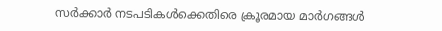സര്‍ക്കാര്‍ നടപടികള്‍ക്കെതിരെ ക്രൂരമായ മാര്‍ഗങ്ങള്‍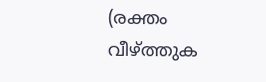(രക്തം വീഴ്ത്തുക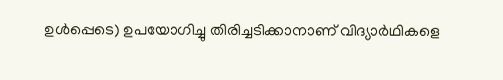ഉള്‍പ്പെടെ) ഉപയോഗിച്ചു തിരിച്ചടിക്കാനാണ് വിദ്യാര്‍ഥികളെ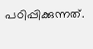പഠിപ്പിക്കുന്നത്.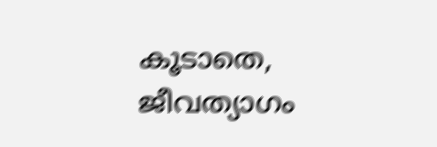കൂടാതെ, ജീവത്യാഗം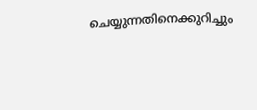ചെയ്യുന്നതിനെക്കുറിച്ചും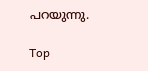പറയുന്നു.

Top